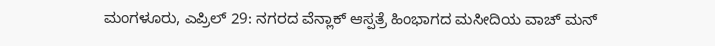ಮಂಗಳೂರು, ಎಪ್ರಿಲ್ 29: ನಗರದ ವೆನ್ಲಾಕ್ ಆಸ್ಪತ್ರೆ ಹಿಂಭಾಗದ ಮಸೀದಿಯ ವಾಚ್ ಮನ್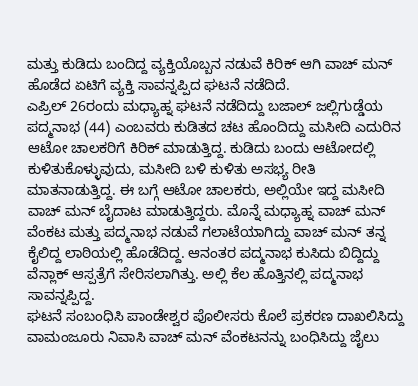ಮತ್ತು ಕುಡಿದು ಬಂದಿದ್ದ ವ್ಯಕ್ತಿಯೊಬ್ಬನ ನಡುವೆ ಕಿರಿಕ್ ಆಗಿ ವಾಚ್ ಮನ್ ಹೊಡೆದ ಏಟಿಗೆ ವ್ಯಕ್ತಿ ಸಾವನ್ನಪ್ಪಿದ ಘಟನೆ ನಡೆದಿದೆ.
ಎಪ್ರಿಲ್ 26ರಂದು ಮಧ್ಯಾಹ್ನ ಘಟನೆ ನಡೆದಿದ್ದು ಬಜಾಲ್ ಜಲ್ಲಿಗುಡ್ಡೆಯ ಪದ್ಮನಾಭ (44) ಎಂಬವರು ಕುಡಿತದ ಚಟ ಹೊಂದಿದ್ದು ಮಸೀದಿ ಎದುರಿನ ಆಟೋ ಚಾಲಕರಿಗೆ ಕಿರಿಕ್ ಮಾಡುತ್ತಿದ್ದ. ಕುಡಿದು ಬಂದು ಆಟೋದಲ್ಲಿ ಕುಳಿತುಕೊಳ್ಳುವುದು, ಮಸೀದಿ ಬಳಿ ಕುಳಿತು ಅಸಭ್ಯ ರೀತಿ ಮಾತನಾಡುತ್ತಿದ್ದ. ಈ ಬಗ್ಗೆ ಆಟೋ ಚಾಲಕರು, ಅಲ್ಲಿಯೇ ಇದ್ದ ಮಸೀದಿ ವಾಚ್ ಮನ್ ಬೈದಾಟ ಮಾಡುತ್ತಿದ್ದರು. ಮೊನ್ನೆ ಮಧ್ಯಾಹ್ನ ವಾಚ್ ಮನ್ ವೆಂಕಟ ಮತ್ತು ಪದ್ಮನಾಭ ನಡುವೆ ಗಲಾಟೆಯಾಗಿದ್ದು ವಾಚ್ ಮನ್ ತನ್ನ ಕೈಲಿದ್ದ ಲಾಠಿಯಲ್ಲಿ ಹೊಡೆದಿದ್ದ. ಆನಂತರ ಪದ್ಮನಾಭ ಕುಸಿದು ಬಿದ್ದಿದ್ದು ವೆನ್ಲಾಕ್ ಆಸ್ಪತ್ರೆಗೆ ಸೇರಿಸಲಾಗಿತ್ತು. ಅಲ್ಲಿ ಕೆಲ ಹೊತ್ತಿನಲ್ಲಿ ಪದ್ಮನಾಭ ಸಾವನ್ನಪ್ಪಿದ್ದ.
ಘಟನೆ ಸಂಬಂಧಿಸಿ ಪಾಂಡೇಶ್ವರ ಪೊಲೀಸರು ಕೊಲೆ ಪ್ರಕರಣ ದಾಖಲಿಸಿದ್ದು ವಾಮಂಜೂರು ನಿವಾಸಿ ವಾಚ್ ಮನ್ ವೆಂಕಟನನ್ನು ಬಂಧಿಸಿದ್ದು ಜೈಲು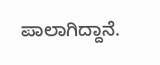ಪಾಲಾಗಿದ್ದಾನೆ.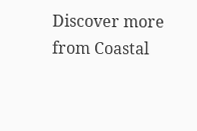Discover more from Coastal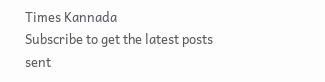Times Kannada
Subscribe to get the latest posts sent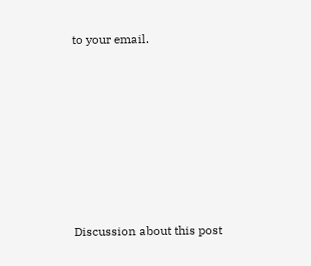to your email.







Discussion about this post